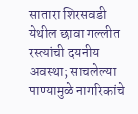सातारा शिरसवडी येथील छावा गल्लीत रस्त्यांची दयनीय अवस्था; साचलेल्या पाण्यामुळे नागरिकांचे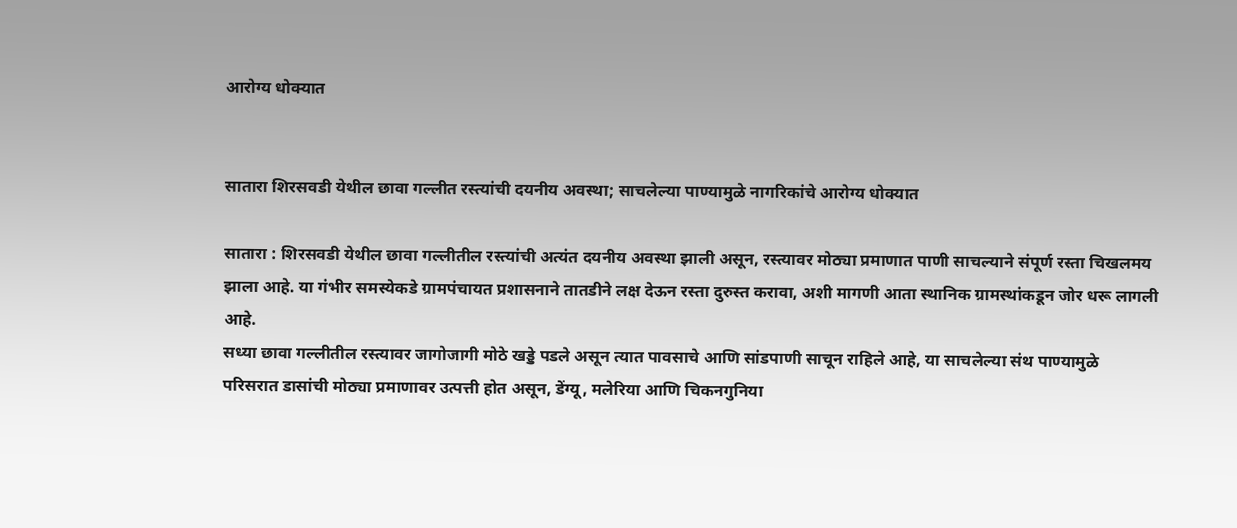आरोग्य धोक्यात


सातारा शिरसवडी येथील छावा गल्लीत रस्त्यांची दयनीय अवस्था; साचलेल्या पाण्यामुळे नागरिकांचे आरोग्य धोक्यात

सातारा : शिरसवडी येथील छावा गल्लीतील रस्त्यांची अत्यंत दयनीय अवस्था झाली असून, रस्त्यावर मोठ्या प्रमाणात पाणी साचल्याने संपूर्ण रस्ता चिखलमय झाला आहे. या गंभीर समस्येकडे ग्रामपंचायत प्रशासनाने तातडीने लक्ष देऊन रस्ता दुरुस्त करावा, अशी मागणी आता स्थानिक ग्रामस्थांकडून जोर धरू लागली आहे.
सध्या छावा गल्लीतील रस्त्यावर जागोजागी मोठे खड्डे पडले असून त्यात पावसाचे आणि सांडपाणी साचून राहिले आहे, या साचलेल्या संथ पाण्यामुळे परिसरात डासांची मोठ्या प्रमाणावर उत्पत्ती होत असून, डेंग्यू, मलेरिया आणि चिकनगुनिया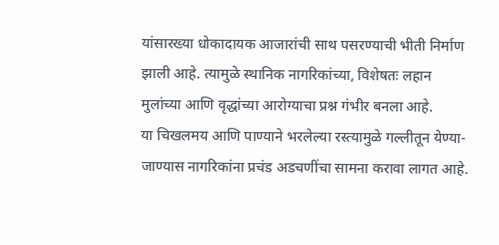यांसारख्या धोकादायक आजारांची साथ पसरण्याची भीती निर्माण झाली आहे. त्यामुळे स्थानिक नागरिकांच्या, विशेषतः लहान मुलांच्या आणि वृद्धांच्या आरोग्याचा प्रश्न गंभीर बनला आहे.
या चिखलमय आणि पाण्याने भरलेल्या रस्त्यामुळे गल्लीतून येण्या-जाण्यास नागरिकांना प्रचंड अडचणींचा सामना करावा लागत आहे.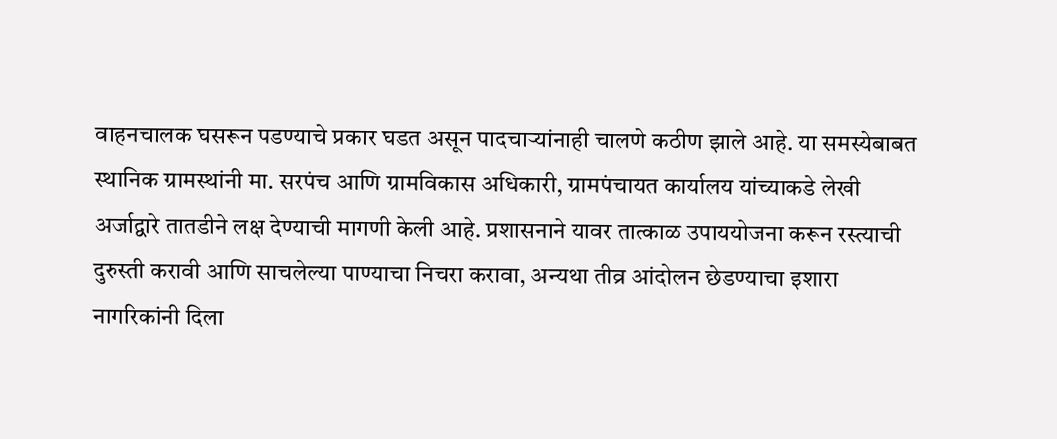वाहनचालक घसरून पडण्याचे प्रकार घडत असून पादचाऱ्यांनाही चालणे कठीण झाले आहे. या समस्येबाबत स्थानिक ग्रामस्थांनी मा. सरपंच आणि ग्रामविकास अधिकारी, ग्रामपंचायत कार्यालय यांच्याकडे लेखी अर्जाद्वारे तातडीने लक्ष देण्याची मागणी केली आहे. प्रशासनाने यावर तात्काळ उपाययोजना करून रस्त्याची दुरुस्ती करावी आणि साचलेल्या पाण्याचा निचरा करावा, अन्यथा तीव्र आंदोलन छेडण्याचा इशारा नागरिकांनी दिला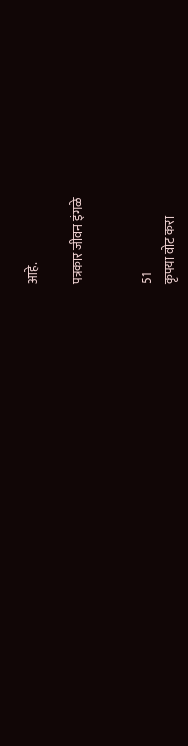आहे.

पत्रकार जीवन इंगळे


51
कृपया वोट करा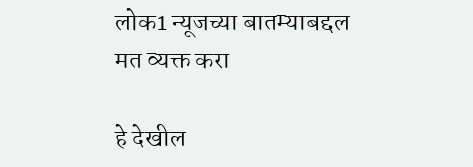लोक1 न्यूजच्या बातम्याबद्दल मत व्यक्त करा

हे देखील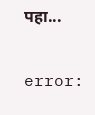पहा...

error: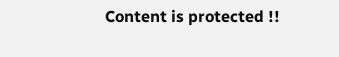Content is protected !!